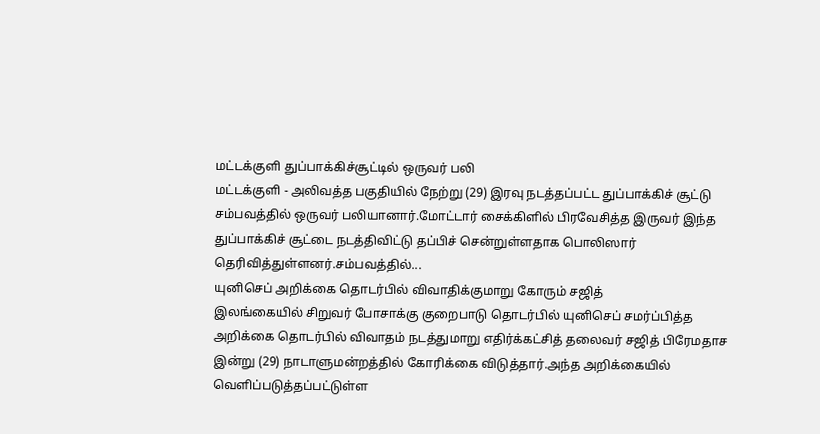மட்டக்குளி துப்பாக்கிச்சூட்டில் ஒருவர் பலி
மட்டக்குளி - அலிவத்த பகுதியில் நேற்று (29) இரவு நடத்தப்பட்ட துப்பாக்கிச் சூட்டு சம்பவத்தில் ஒருவர் பலியானார்.மோட்டார் சைக்கிளில் பிரவேசித்த இருவர் இந்த துப்பாக்கிச் சூட்டை நடத்திவிட்டு தப்பிச் சென்றுள்ளதாக பொலிஸார் தெரிவித்துள்ளனர்.சம்பவத்தில்...
யுனிசெப் அறிக்கை தொடர்பில் விவாதிக்குமாறு கோரும் சஜித்
இலங்கையில் சிறுவர் போசாக்கு குறைபாடு தொடர்பில் யுனிசெப் சமர்ப்பித்த அறிக்கை தொடர்பில் விவாதம் நடத்துமாறு எதிர்க்கட்சித் தலைவர் சஜித் பிரேமதாச இன்று (29) நாடாளுமன்றத்தில் கோரிக்கை விடுத்தார்.அந்த அறிக்கையில் வெளிப்படுத்தப்பட்டுள்ள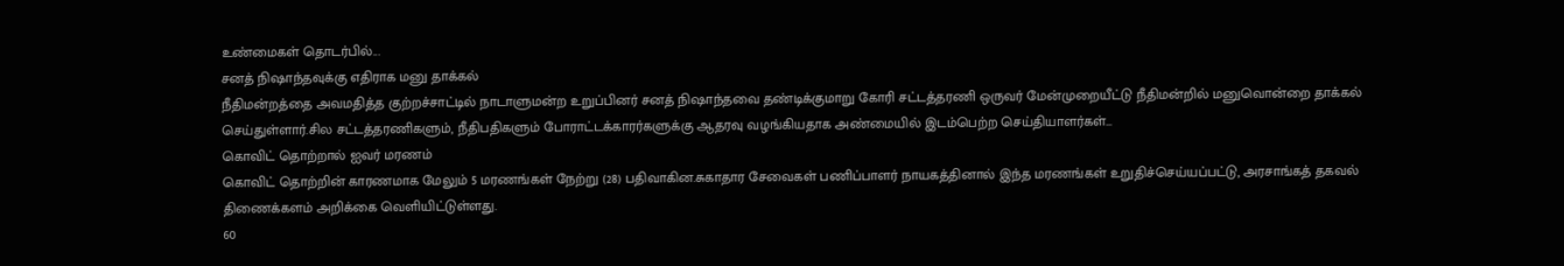உண்மைகள் தொடர்பில்...
சனத் நிஷாந்தவுக்கு எதிராக மனு தாக்கல்
நீதிமன்றத்தை அவமதித்த குற்றச்சாட்டில் நாடாளுமன்ற உறுப்பினர் சனத் நிஷாந்தவை தண்டிக்குமாறு கோரி சட்டத்தரணி ஒருவர் மேன்முறையீட்டு நீதிமன்றில் மனுவொன்றை தாக்கல் செய்துள்ளார்.சில சட்டத்தரணிகளும், நீதிபதிகளும் போராட்டக்காரர்களுக்கு ஆதரவு வழங்கியதாக அண்மையில் இடம்பெற்ற செய்தியாளர்கள்...
கொவிட் தொற்றால் ஐவர் மரணம்
கொவிட் தொற்றின் காரணமாக மேலும் 5 மரணங்கள் நேற்று (28) பதிவாகின.சுகாதார சேவைகள் பணிப்பாளர் நாயகத்தினால் இந்த மரணங்கள் உறுதிச்செய்யப்பட்டு, அரசாங்கத் தகவல் திணைக்களம் அறிக்கை வெளியிட்டுள்ளது.
60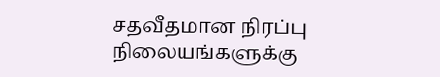சதவீதமான நிரப்பு நிலையங்களுக்கு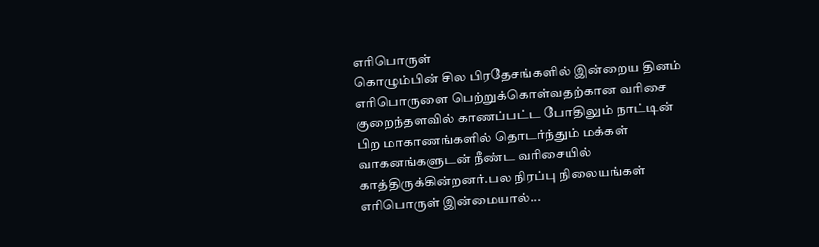எரிபொருள்
கொழும்பின் சில பிரதேசங்களில் இன்றைய தினம் எரிபொருளை பெற்றுக்கொள்வதற்கான வரிசை குறைந்தளவில் காணப்பட்ட போதிலும் நாட்டின் பிற மாகாணங்களில் தொடர்ந்தும் மக்கள் வாகனங்களுடன் நீண்ட வரிசையில் காத்திருக்கின்றனர்.பல நிரப்பு நிலையங்கள் எரிபொருள் இன்மையால்...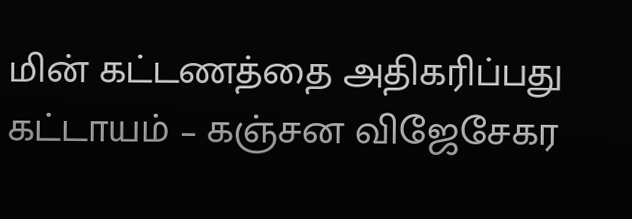மின் கட்டணத்தை அதிகரிப்பது கட்டாயம் – கஞ்சன விஜேசேகர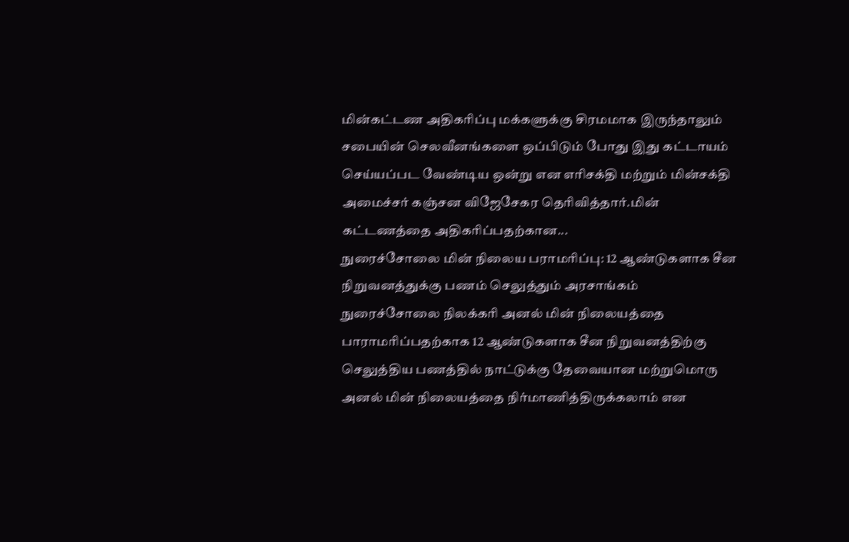மின்கட்டண அதிகரிப்பு மக்களுக்கு சிரமமாக இருந்தாலும் சபையின் செலவீனங்களை ஒப்பிடும் போது இது கட்டாயம் செய்யப்பட வேண்டிய ஒன்று என எரிசக்தி மற்றும் மின்சக்தி அமைச்சர் கஞ்சன விஜேசேகர தெரிவித்தார்.மின் கட்டணத்தை அதிகரிப்பதற்கான...
நுரைச்சோலை மின் நிலைய பராமரிப்பு: 12 ஆண்டுகளாக சீன நிறுவனத்துக்கு பணம் செலுத்தும் அரசாங்கம்
நுரைச்சோலை நிலக்கரி அனல் மின் நிலையத்தை பாராமரிப்பதற்காக 12 ஆண்டுகளாக சீன நிறுவனத்திற்கு செலுத்திய பணத்தில் நாட்டுக்கு தேவையான மற்றுமொரு அனல் மின் நிலையத்தை நிர்மாணித்திருக்கலாம் என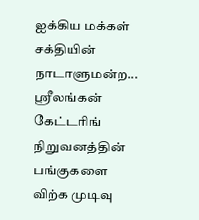ஐக்கிய மக்கள் சக்தியின் நாடாளுமன்ற...
ஸ்ரீலங்கன் கேட்டரிங் நிறுவனத்தின் பங்குகளை விற்க முடிவு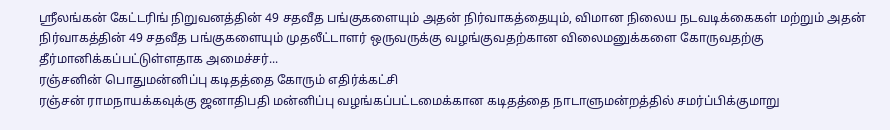ஸ்ரீலங்கன் கேட்டரிங் நிறுவனத்தின் 49 சதவீத பங்குகளையும் அதன் நிர்வாகத்தையும், விமான நிலைய நடவடிக்கைகள் மற்றும் அதன் நிர்வாகத்தின் 49 சதவீத பங்குகளையும் முதலீட்டாளர் ஒருவருக்கு வழங்குவதற்கான விலைமனுக்களை கோருவதற்கு தீர்மானிக்கப்பட்டுள்ளதாக அமைச்சர்...
ரஞ்சனின் பொதுமன்னிப்பு கடிதத்தை கோரும் எதிர்க்கட்சி
ரஞ்சன் ராமநாயக்கவுக்கு ஜனாதிபதி மன்னிப்பு வழங்கப்பட்டமைக்கான கடிதத்தை நாடாளுமன்றத்தில் சமர்ப்பிக்குமாறு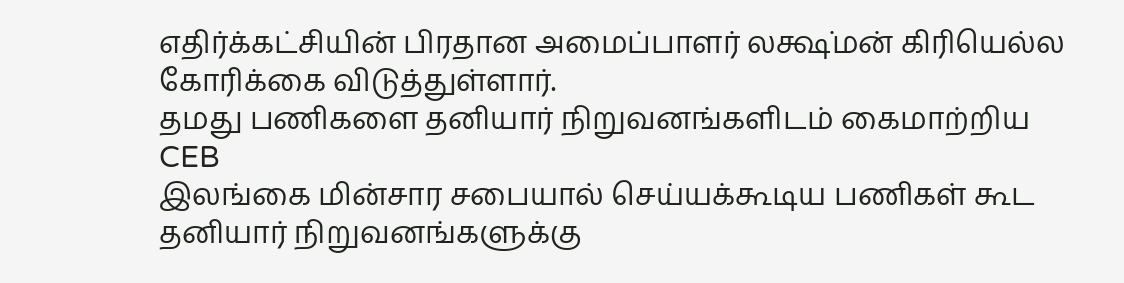எதிர்க்கட்சியின் பிரதான அமைப்பாளர் லக்ஷ்மன் கிரியெல்ல கோரிக்கை விடுத்துள்ளார்.
தமது பணிகளை தனியார் நிறுவனங்களிடம் கைமாற்றிய CEB
இலங்கை மின்சார சபையால் செய்யக்கூடிய பணிகள் கூட தனியார் நிறுவனங்களுக்கு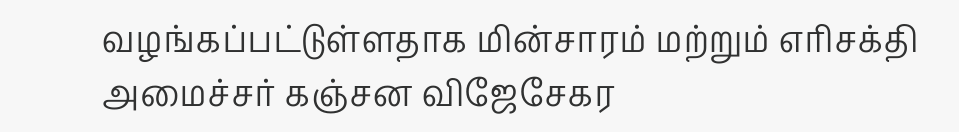வழங்கப்பட்டுள்ளதாக மின்சாரம் மற்றும் எரிசக்தி அமைச்சர் கஞ்சன விஜேசேகர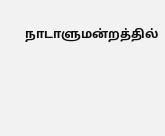நாடாளுமன்றத்தில்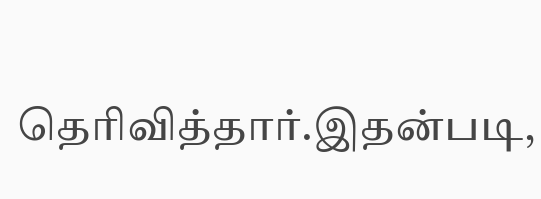தெரிவித்தார்.இதன்படி,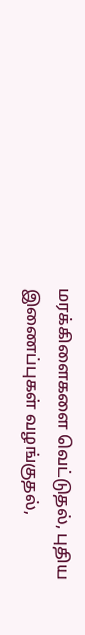மரக்கிளைகளை வெட்டுதல், புதிய இணைப்புகள் வழங்குதல்,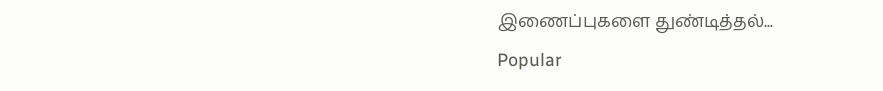இணைப்புகளை துண்டித்தல்...
Popular